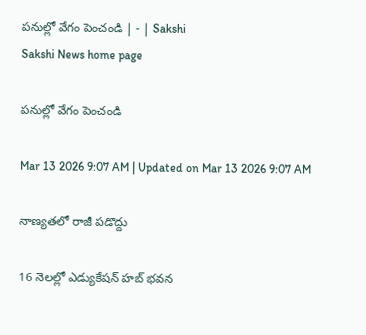పనుల్లో వేగం పెంచండి | - | Sakshi
Sakshi News home page

పనుల్లో వేగం పెంచండి

Mar 13 2026 9:07 AM | Updated on Mar 13 2026 9:07 AM

నాణ్యతలో రాజీ పడొద్దు

16 నెలల్లో ఎడ్యుకేషన్‌ హబ్‌ భవన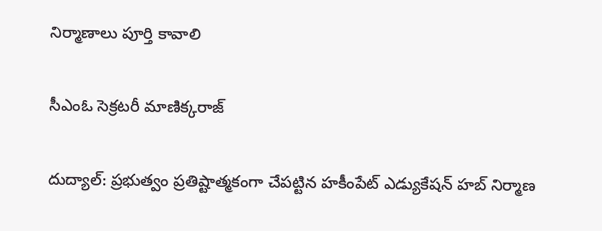నిర్మాణాలు పూర్తి కావాలి

సీఎంఓ సెక్రటరీ మాణిక్కరాజ్‌

దుద్యాల్‌: ప్రభుత్వం ప్రతిష్టాత్మకంగా చేపట్టిన హకీంపేట్‌ ఎడ్యుకేషన్‌ హబ్‌ నిర్మాణ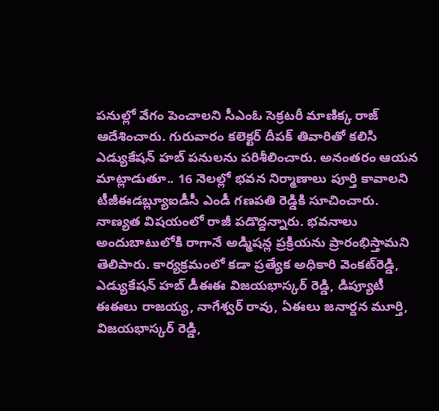పనుల్లో వేగం పెంచాలని సీఎంఓ సెక్రటరీ మాణిక్క రాజ్‌ ఆదేశించారు. గురువారం కలెక్టర్‌ దీపక్‌ తివారితో కలిసి ఎడ్యుకేషన్‌ హబ్‌ పనులను పరిశీలించారు. అనంతరం ఆయన మాట్లాడుతూ.. 16 నెలల్లో భవన నిర్మాణాలు పూర్తి కావాలని టీజీఈడబ్ల్యూఐడీసీ ఎండీ గణపతి రెడ్డికి సూచించారు. నాణ్యత విషయంలో రాజీ పడొద్దన్నారు. భవనాలు అందుబాటులోకి రాగానే అడ్మిషన్ల ప్రక్రియను ప్రారంభిస్తామని తెలిపారు. కార్యక్రమంలో కడా ప్రత్యేక అధికారి వెంకట్‌రెడ్డి, ఎడ్యుకేషన్‌ హబ్‌ డీఈఈ విజయభాస్కర్‌ రెడ్డి, డిప్యూటీ ఈఈలు రాజయ్య, నాగేశ్వర్‌ రావు, ఏఈలు జనార్దన మూర్తి, విజయభాస్కర్‌ రెడ్డి,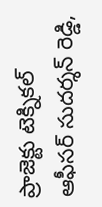ప్రాజెక్టు టెక్నికల్‌ ఆఫీసర్‌ సుదర్శన్‌ రెడ్డి,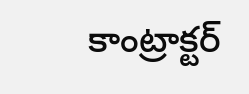కాంట్రాక్టర్‌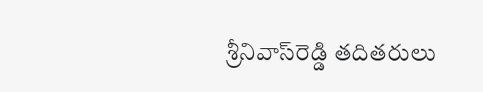శ్రీనివాస్‌రెడ్డి తదితరులు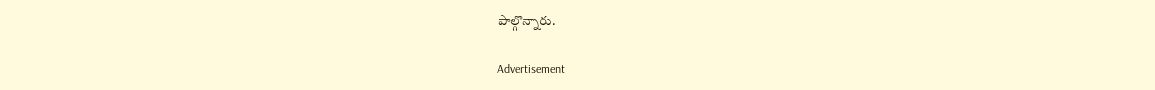పాల్గొన్నారు.

Advertisement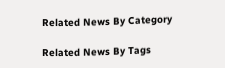Related News By Category

Related News By Tags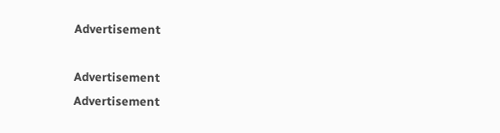Advertisement

Advertisement
Advertisement